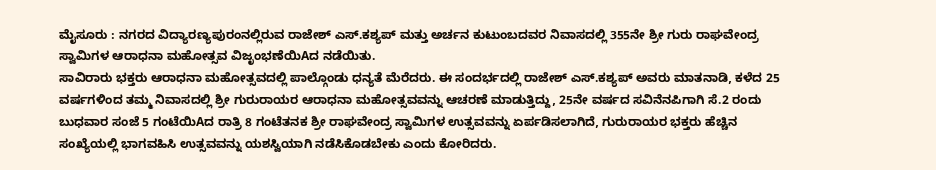ಮೈಸೂರು : ನಗರದ ವಿದ್ಯಾರಣ್ಯಪುರಂನಲ್ಲಿರುವ ರಾಜೇಶ್ ಎಸ್.ಕಶ್ಯಪ್ ಮತ್ತು ಅರ್ಚನ ಕುಟುಂಬದವರ ನಿವಾಸದಲ್ಲಿ 355ನೇ ಶ್ರೀ ಗುರು ರಾಘವೇಂದ್ರ ಸ್ವಾಮಿಗಳ ಆರಾಧನಾ ಮಹೋತ್ಸವ ವಿಜೃಂಭಣೆಯಿAದ ನಡೆಯಿತು.
ಸಾವಿರಾರು ಭಕ್ತರು ಆರಾಧನಾ ಮಹೋತ್ಸವದಲ್ಲಿ ಪಾಲ್ಗೊಂಡು ಧನ್ಯತೆ ಮೆರೆದರು. ಈ ಸಂದರ್ಭದಲ್ಲಿ ರಾಜೇಶ್ ಎಸ್.ಕಶ್ಯಪ್ ಅವರು ಮಾತನಾಡಿ, ಕಳೆದ 25 ವರ್ಷಗಳಿಂದ ತಮ್ಮ ನಿವಾಸದಲ್ಲಿ ಶ್ರೀ ಗುರುರಾಯರ ಆರಾಧನಾ ಮಹೋತ್ಸವವನ್ನು ಆಚರಣೆ ಮಾಡುತ್ತಿದ್ದು, 25ನೇ ವರ್ಷದ ಸವಿನೆನಪಿಗಾಗಿ ಸೆ.2 ರಂದು ಬುಧವಾರ ಸಂಜೆ 5 ಗಂಟೆಯಿAದ ರಾತ್ರಿ 8 ಗಂಟೆತನಕ ಶ್ರೀ ರಾಘವೇಂದ್ರ ಸ್ವಾಮಿಗಳ ಉತ್ಸವವನ್ನು ಏರ್ಪಡಿಸಲಾಗಿದೆ, ಗುರುರಾಯರ ಭಕ್ತರು ಹೆಚ್ಚಿನ ಸಂಖ್ಯೆಯಲ್ಲಿ ಭಾಗವಹಿಸಿ ಉತ್ಸವವನ್ನು ಯಶಸ್ವಿಯಾಗಿ ನಡೆಸಿಕೊಡಬೇಕು ಎಂದು ಕೋರಿದರು.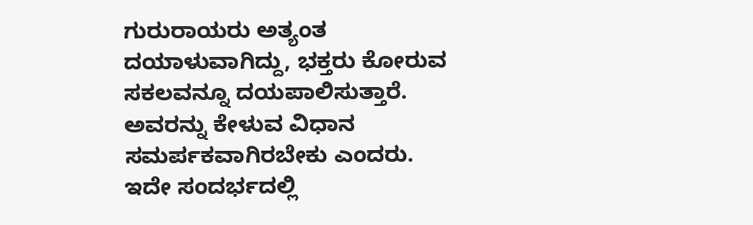ಗುರುರಾಯರು ಅತ್ಯಂತ ದಯಾಳುವಾಗಿದ್ದು, ಭಕ್ತರು ಕೋರುವ ಸಕಲವನ್ನೂ ದಯಪಾಲಿಸುತ್ತಾರೆ. ಅವರನ್ನು ಕೇಳುವ ವಿಧಾನ ಸಮರ್ಪಕವಾಗಿರಬೇಕು ಎಂದರು. ಇದೇ ಸಂದರ್ಭದಲ್ಲಿ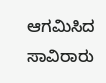ಆಗಮಿಸಿದ ಸಾವಿರಾರು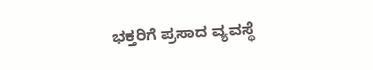ಭಕ್ತರಿಗೆ ಪ್ರಸಾದ ವ್ಯವಸ್ಥೆ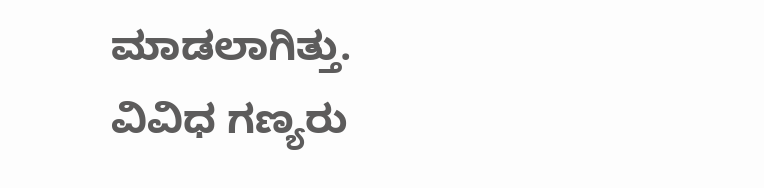ಮಾಡಲಾಗಿತ್ತು. ವಿವಿಧ ಗಣ್ಯರು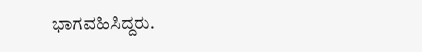ಭಾಗವಹಿಸಿದ್ದರು.